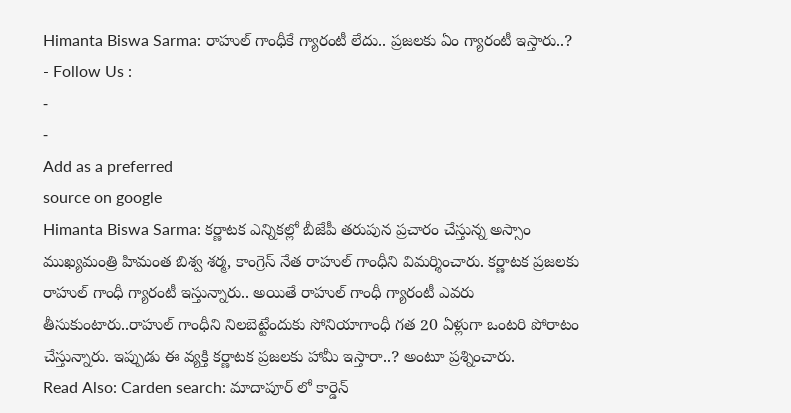Himanta Biswa Sarma: రాహుల్ గాంధీకే గ్యారంటీ లేదు.. ప్రజలకు ఏం గ్యారంటీ ఇస్తారు..?
- Follow Us :
-
-
Add as a preferred
source on google
Himanta Biswa Sarma: కర్ణాటక ఎన్నికల్లో బీజేపీ తరుపున ప్రచారం చేస్తున్న అస్సాం ముఖ్యమంత్రి హిమంత బిశ్వ శర్మ, కాంగ్రెస్ నేత రాహుల్ గాంధీని విమర్శించారు. కర్ణాటక ప్రజలకు రాహుల్ గాంధీ గ్యారంటీ ఇస్తున్నారు.. అయితే రాహుల్ గాంధీ గ్యారంటీ ఎవరు తీసుకుంటారు..రాహుల్ గాంధీని నిలబెట్టేందుకు సోనియాగాంధీ గత 20 ఏళ్లుగా ఒంటరి పోరాటం చేస్తున్నారు. ఇప్పుడు ఈ వ్యక్తి కర్ణాటక ప్రజలకు హామీ ఇస్తారా..? అంటూ ప్రశ్నించారు.
Read Also: Carden search: మాదాపూర్ లో కార్డెన్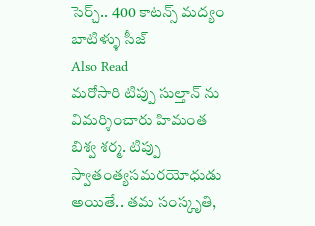సెర్చ్.. 400 కాటన్స్ మద్యం బాటిళ్ళు సీజ్
Also Read
మరోసారి టిప్పు సుల్తాన్ ను విమర్శించారు హిమంత బిశ్వ శర్మ. టిప్పు స్వాతంత్యసమరయోధుడు అయితే.. తమ సంస్కృతి,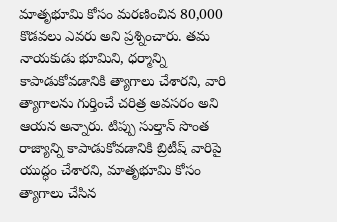మాతృభూమి కోసం మరణించిన 80,000 కొడవలు ఎవరు అని ప్రశ్నించారు. తమ నాయకుడు భూమిని, ధర్మాన్ని కాపాడుకోవడానికి త్యాగాలు చేశారని, వారి త్యాగాలను గుర్తించే చరిత్ర అవసరం అని ఆయన అన్నారు. టిప్పు సుల్తాన్ సొంత రాజ్యాన్ని కాపాడుకోవడానికి బ్రిటీష్ వారిపై యుద్ధం చేశారని, మాతృభూమి కోసం త్యాగాలు చేసిన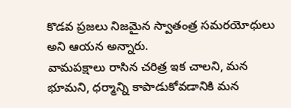కొడవ ప్రజలు నిజమైన స్వాతంత్ర సమరయోధులు అని ఆయన అన్నారు.
వామపక్షాలు రాసిన చరిత్ర ఇక చాలని, మన భూమని, ధర్మాన్ని కాపాడుకోవడానికి మన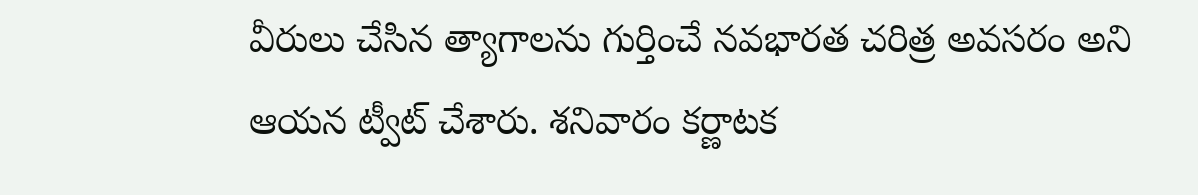వీరులు చేసిన త్యాగాలను గుర్తించే నవభారత చరిత్ర అవసరం అని ఆయన ట్వీట్ చేశారు. శనివారం కర్ణాటక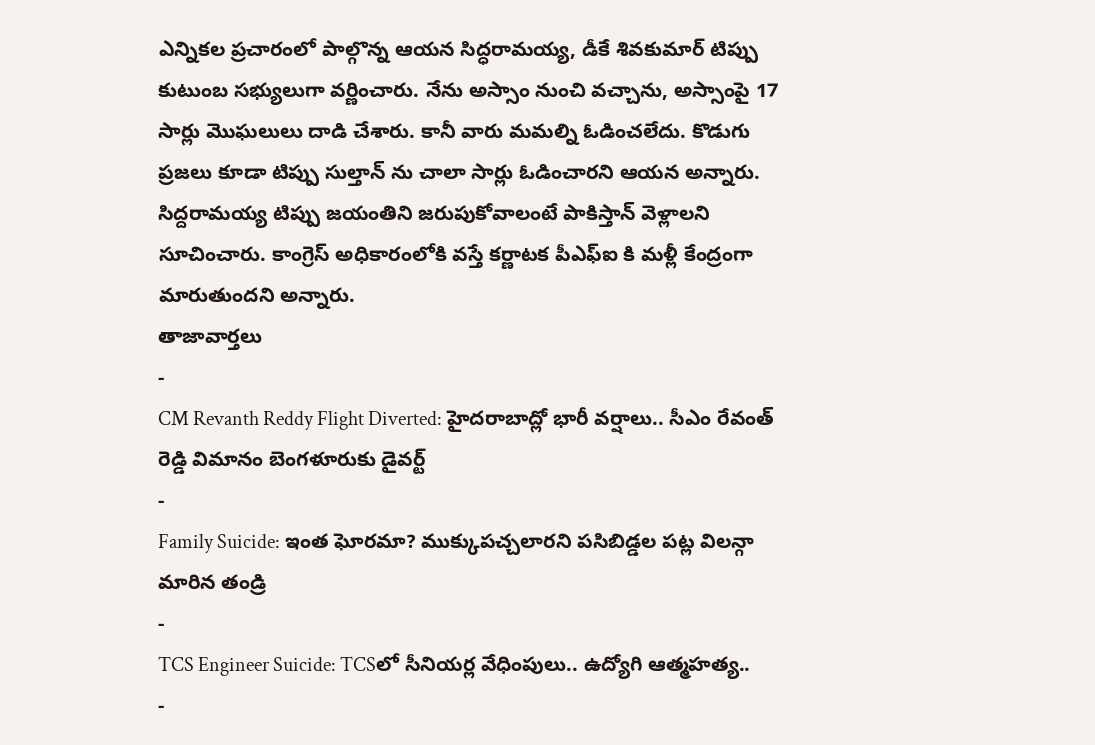ఎన్నికల ప్రచారంలో పాల్గొన్న ఆయన సిద్ధరామయ్య, డీకే శివకుమార్ టిప్పు కుటుంబ సభ్యులుగా వర్ణించారు. నేను అస్సాం నుంచి వచ్చాను, అస్సాంపై 17 సార్లు మొఘలులు దాడి చేశారు. కానీ వారు మమల్ని ఓడించలేదు. కొడుగు ప్రజలు కూడా టిప్పు సుల్తాన్ ను చాలా సార్లు ఓడించారని ఆయన అన్నారు. సిద్దరామయ్య టిప్పు జయంతిని జరుపుకోవాలంటే పాకిస్తాన్ వెళ్లాలని సూచించారు. కాంగ్రెస్ అధికారంలోకి వస్తే కర్ణాటక పీఎఫ్ఐ కి మళ్లీ కేంద్రంగా మారుతుందని అన్నారు.
తాజావార్తలు
-
CM Revanth Reddy Flight Diverted: హైదరాబాద్లో భారీ వర్షాలు.. సీఎం రేవంత్ రెడ్డి విమానం బెంగళూరుకు డైవర్ట్
-
Family Suicide: ఇంత ఘోరమా? ముక్కుపచ్చలారని పసిబిడ్డల పట్ల విలన్గా మారిన తండ్రి
-
TCS Engineer Suicide: TCSలో సీనియర్ల వేధింపులు.. ఉద్యోగి ఆత్మహత్య..
-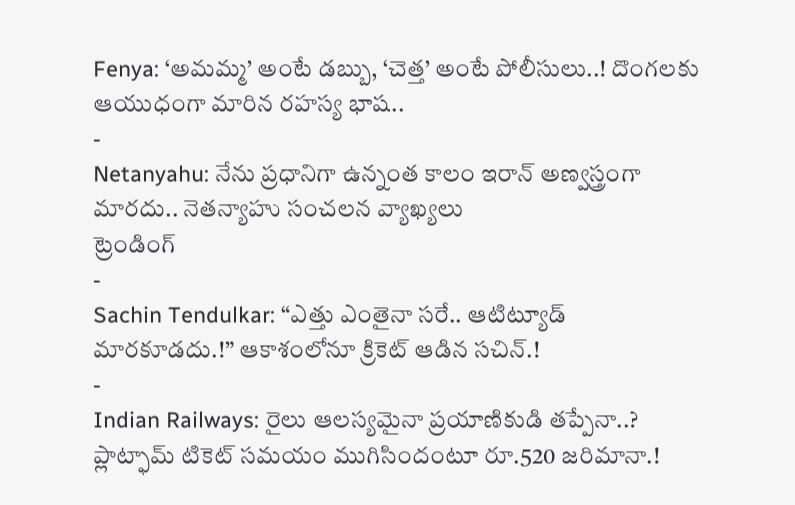Fenya: ‘అమమ్మ’ అంటే డబ్బు, ‘చెత్త’ అంటే పోలీసులు..! దొంగలకు ఆయుధంగా మారిన రహస్య భాష..
-
Netanyahu: నేను ప్రధానిగా ఉన్నంత కాలం ఇరాన్ అణ్వస్త్రంగా మారదు.. నెతన్యాహు సంచలన వ్యాఖ్యలు
ట్రెండింగ్
-
Sachin Tendulkar: “ఎత్తు ఎంతైనా సరే.. ఆటిట్యూడ్ మారకూడదు.!” ఆకాశంలోనూ క్రికెట్ ఆడిన సచిన్.!
-
Indian Railways: రైలు ఆలస్యమైనా ప్రయాణికుడి తప్పేనా..? ప్లాట్ఫామ్ టికెట్ సమయం ముగిసిందంటూ రూ.520 జరిమానా.!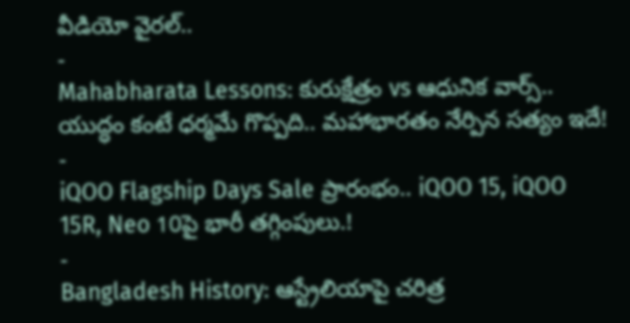వీడియో వైరల్..
-
Mahabharata Lessons: కురుక్షేత్రం vs ఆధునిక వార్స్.. యుద్ధం కంటే ధర్మమే గొప్పది.. మహాభారతం నేర్పిన సత్యం ఇదే!
-
iQOO Flagship Days Sale ప్రారంభం.. iQOO 15, iQOO 15R, Neo 10పై భారీ తగ్గింపులు.!
-
Bangladesh History: ఆస్ట్రేలియాపై చరిత్ర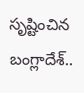సృష్టించిన బంగ్లాదేశ్..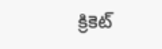క్రికెట్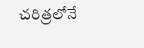చరిత్రలోనే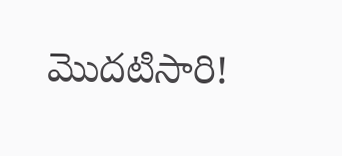మొదటిసారి!